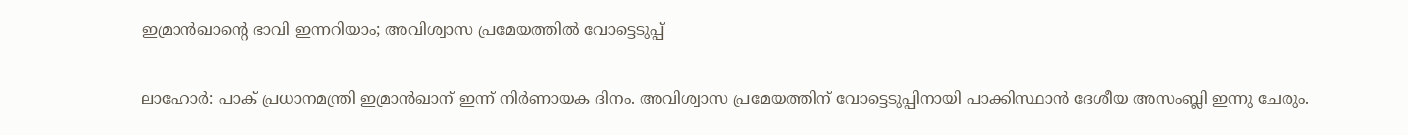ഇമ്രാന്‍ഖാന്റെ ഭാവി ഇന്നറിയാം; അവിശ്വാസ പ്രമേയത്തില്‍ വോട്ടെടുപ്പ്

ലാഹോര്‍: പാക് പ്രധാനമന്ത്രി ഇമ്രാന്‍ഖാന് ഇന്ന് നിര്‍ണായക ദിനം. അവിശ്വാസ പ്രമേയത്തിന് വോട്ടെടുപ്പിനായി പാക്കിസ്ഥാന്‍ ദേശീയ അസംബ്ലി ഇന്നു ചേരും.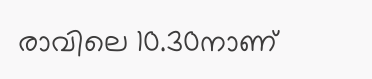രാവിലെ 10.30നാണ്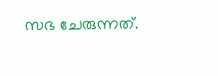സഭ ചേരുന്നത്.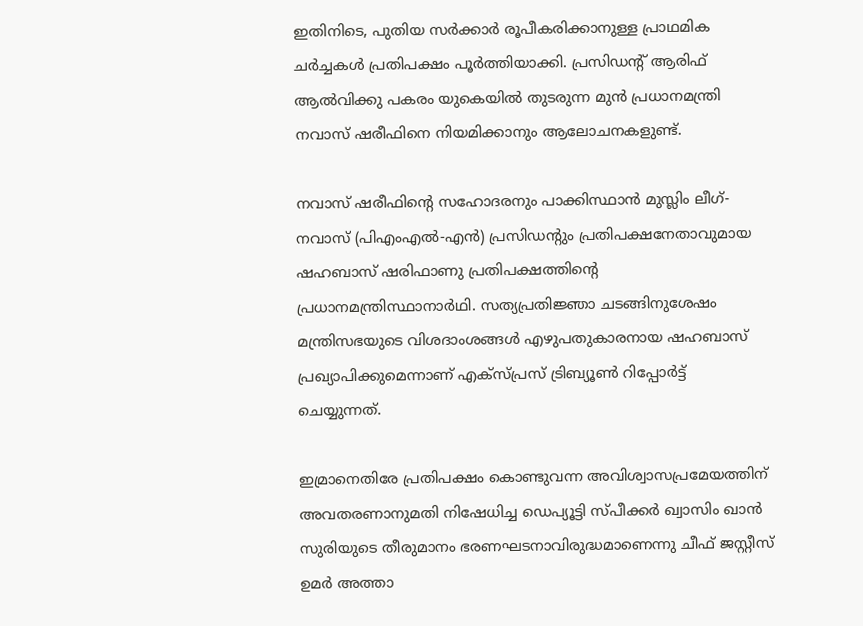ഇതിനിടെ, പുതിയ സര്‍ക്കാര്‍ രൂപീകരിക്കാനുള്ള പ്രാഥമിക ചര്‍ച്ചകള്‍ പ്രതിപക്ഷം പൂര്‍ത്തിയാക്കി. പ്രസിഡന്റ് ആരിഫ് ആല്‍വിക്കു പകരം യുകെയില്‍ തുടരുന്ന മുന്‍ പ്രധാനമന്ത്രി നവാസ് ഷരീഫിനെ നിയമിക്കാനും ആലോചനകളുണ്ട്.

നവാസ് ഷരീഫിന്റെ സഹോദരനും പാക്കിസ്ഥാന്‍ മുസ്ലിം ലീഗ്-നവാസ് (പിഎംഎല്‍-എന്‍) പ്രസിഡന്റും പ്രതിപക്ഷനേതാവുമായ ഷഹബാസ് ഷരിഫാണു പ്രതിപക്ഷത്തിന്റെ പ്രധാനമന്ത്രിസ്ഥാനാര്‍ഥി. സത്യപ്രതിജ്ഞാ ചടങ്ങിനുശേഷം മന്ത്രിസഭയുടെ വിശദാംശങ്ങള്‍ എഴുപതുകാരനായ ഷഹബാസ് പ്രഖ്യാപിക്കുമെന്നാണ് എക്‌സ്പ്രസ് ട്രിബ്യൂണ്‍ റിപ്പോര്‍ട്ട് ചെയ്യുന്നത്.

ഇമ്രാനെതിരേ പ്രതിപക്ഷം കൊണ്ടുവന്ന അവിശ്വാസപ്രമേയത്തിന് അവതരണാനുമതി നിഷേധിച്ച ഡെപ്യൂട്ടി സ്പീക്കര്‍ ഖ്വാസിം ഖാന്‍ സുരിയുടെ തീരുമാനം ഭരണഘടനാവിരുദ്ധമാണെന്നു ചീഫ് ജസ്റ്റീസ് ഉമര്‍ അത്താ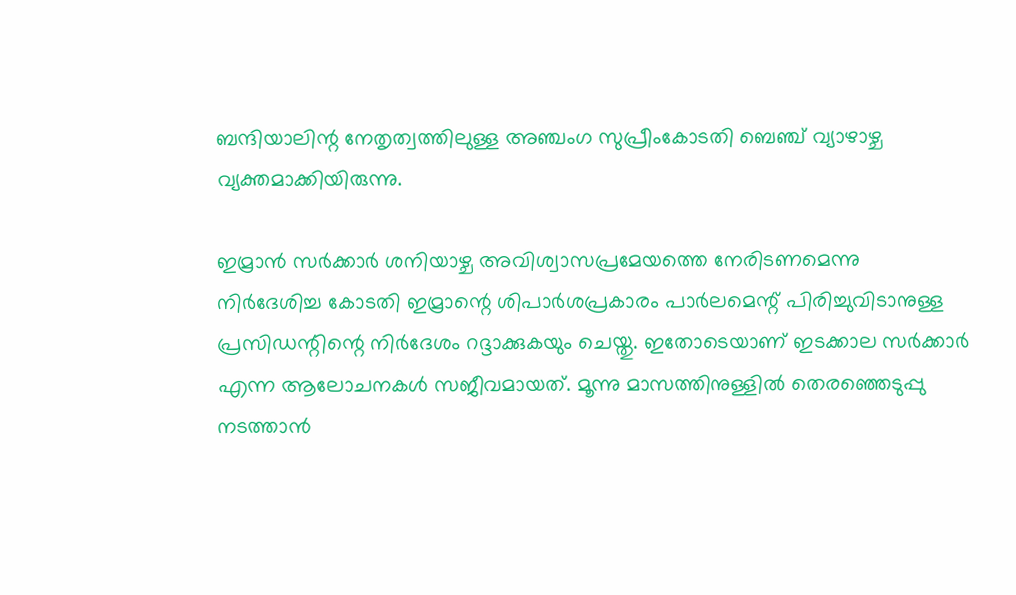ബന്ദിയാലിന്റ നേതൃത്വത്തിലുള്ള അഞ്ചംഗ സുപ്രീംകോടതി ബെഞ്ച് വ്യാഴാഴ്ച വ്യക്തമാക്കിയിരുന്നു.

ഇമ്രാന്‍ സര്‍ക്കാര്‍ ശനിയാഴ്ച അവിശ്വാസപ്രമേയത്തെ നേരിടണമെന്നു നിര്‍ദേശിച്ച കോടതി ഇമ്രാന്റെ ശിപാര്‍ശപ്രകാരം പാര്‍ലമെന്റ് പിരിച്ചുവിടാനുള്ള പ്രസിഡന്റിന്റെ നിര്‍ദേശം റദ്ദാക്കുകയും ചെയ്തു. ഇതോടെയാണ് ഇടക്കാല സര്‍ക്കാര്‍ എന്ന ആലോചനകള്‍ സജീവമായത്. മൂന്നു മാസത്തിനുള്ളില്‍ തെരഞ്ഞെടുപ്പു നടത്താന്‍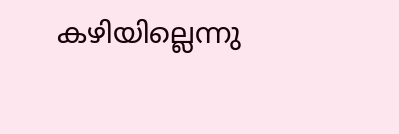കഴിയില്ലെന്നു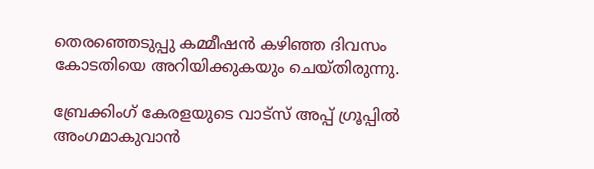തെരഞ്ഞെടുപ്പു കമ്മീഷന്‍ കഴിഞ്ഞ ദിവസം കോടതിയെ അറിയിക്കുകയും ചെയ്തിരുന്നു.

ബ്രേക്കിംഗ് കേരളയുടെ വാട്സ് അപ്പ് ഗ്രൂപ്പിൽ അംഗമാകുവാൻ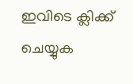ഇവിടെ ക്ലിക്ക് ചെയ്യുക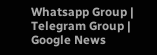Whatsapp Group | Telegram Group | Google News